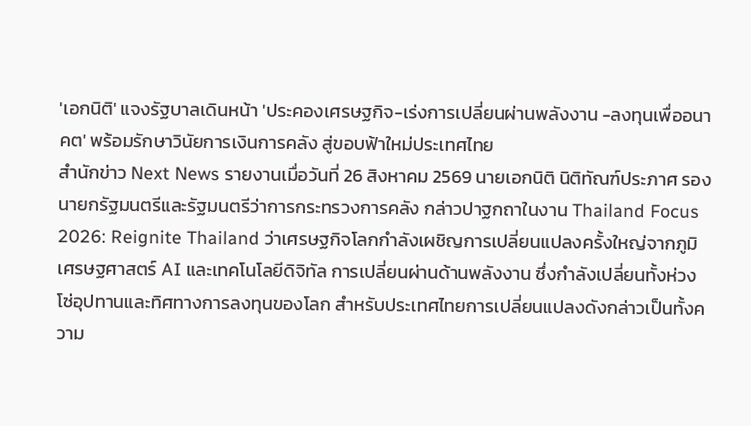'เอกนิติ' แจงรัฐบาลเดินหน้า 'ประคองเศรษฐกิจ-เร่งการเปลี่ยนผ่านพลังงาน -ลงทุนเพื่ออนาคต' พร้อมรักษาวินัยการเงินการคลัง สู่ขอบฟ้าใหม่ประเทศไทย
สำนักข่าว Next News รายงานเมื่อวันที่ 26 สิงหาคม 2569 นายเอกนิติ นิติทัณฑ์ประภาศ รองนายกรัฐมนตรีและรัฐมนตรีว่าการกระทรวงการคลัง กล่าวปาฐกถาในงาน Thailand Focus 2026: Reignite Thailand ว่าเศรษฐกิจโลกกำลังเผชิญการเปลี่ยนแปลงครั้งใหญ่จากภูมิเศรษฐศาสตร์ AI และเทคโนโลยีดิจิทัล การเปลี่ยนผ่านด้านพลังงาน ซึ่งกำลังเปลี่ยนทั้งห่วงโซ่อุปทานและทิศทางการลงทุนของโลก สำหรับประเทศไทยการเปลี่ยนแปลงดังกล่าวเป็นทั้งความ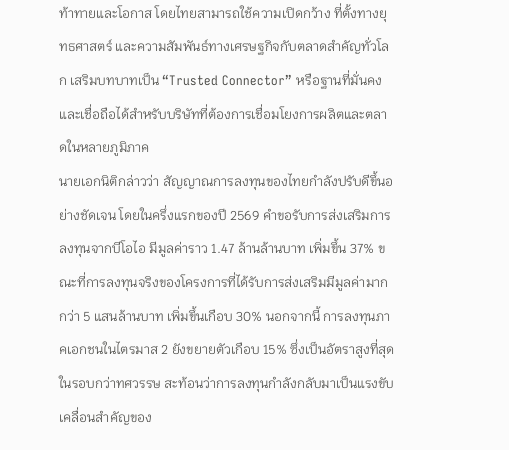ท้าทายและโอกาส โดยไทยสามารถใช้ความเปิดกว้าง ที่ตั้งทางยุทธศาสตร์ และความสัมพันธ์ทางเศรษฐกิจกับตลาดสำคัญทั่วโลก เสริมบทบาทเป็น “Trusted Connector” หรือฐานที่มั่นคงและเชื่อถือได้สำหรับบริษัทที่ต้องการเชื่อมโยงการผลิตและตลาดในหลายภูมิภาค
นายเอกนิติกล่าวว่า สัญญาณการลงทุนของไทยกำลังปรับดีขึ้นอย่างชัดเจน โดยในครึ่งแรกของปี 2569 คำขอรับการส่งเสริมการลงทุนจากบีโอไอ มีมูลค่าราว 1.47 ล้านล้านบาท เพิ่มขึ้น 37% ขณะที่การลงทุนจริงของโครงการที่ได้รับการส่งเสริมมีมูลค่ามากกว่า 5 แสนล้านบาท เพิ่มขึ้นเกือบ 30% นอกจากนี้ การลงทุนภาคเอกชนในไตรมาส 2 ยังขยายตัวเกือบ 15% ซึ่งเป็นอัตราสูงที่สุดในรอบกว่าทศวรรษ สะท้อนว่าการลงทุนกำลังกลับมาเป็นแรงขับเคลื่อนสำคัญของ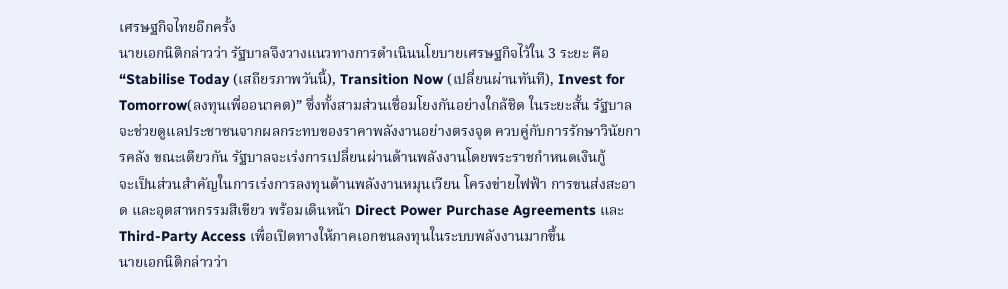เศรษฐกิจไทยอีกครั้ง
นายเอกนิติกล่าวว่า รัฐบาลจึงวางแนวทางการดำเนินนโยบายเศรษฐกิจไว้ใน 3 ระยะ คือ “Stabilise Today (เสถียรภาพวันนี้), Transition Now (เปลี่ยนผ่านทันที), Invest for Tomorrow(ลงทุนเพื่ออนาคต)” ซึ่งทั้งสามส่วนเชื่อมโยงกันอย่างใกล้ชิด ในระยะสั้น รัฐบาลจะช่วยดูแลประชาชนจากผลกระทบของราคาพลังงานอย่างตรงจุด ควบคู่กับการรักษาวินัยการคลัง ขณะเดียวกัน รัฐบาลจะเร่งการเปลี่ยนผ่านด้านพลังงานโดยพระราชกำหนดเงินกู้
จะเป็นส่วนสำคัญในการเร่งการลงทุนด้านพลังงานหมุนเวียน โครงข่ายไฟฟ้า การขนส่งสะอาด และอุตสาหกรรมสีเขียว พร้อมเดินหน้า Direct Power Purchase Agreements และ Third-Party Access เพื่อเปิดทางให้ภาคเอกชนลงทุนในระบบพลังงานมากขึ้น
นายเอกนิติกล่าวว่า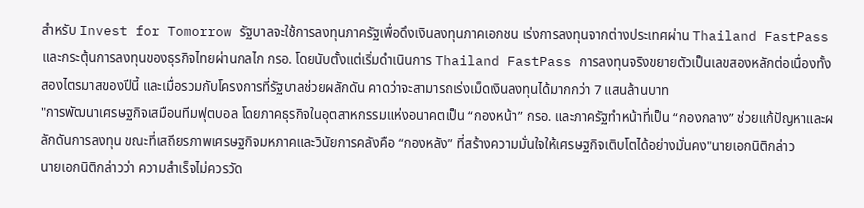สำหรับ Invest for Tomorrow รัฐบาลจะใช้การลงทุนภาครัฐเพื่อดึงเงินลงทุนภาคเอกชน เร่งการลงทุนจากต่างประเทศผ่าน Thailand FastPass และกระตุ้นการลงทุนของธุรกิจไทยผ่านกลไก กรอ. โดยนับตั้งแต่เริ่มดำเนินการ Thailand FastPass การลงทุนจริงขยายตัวเป็นเลขสองหลักต่อเนื่องทั้งสองไตรมาสของปีนี้ และเมื่อรวมกับโครงการที่รัฐบาลช่วยผลักดัน คาดว่าจะสามารถเร่งเม็ดเงินลงทุนได้มากกว่า 7 แสนล้านบาท
"การพัฒนาเศรษฐกิจเสมือนทีมฟุตบอล โดยภาคธุรกิจในอุตสาหกรรมแห่งอนาคตเป็น “กองหน้า” กรอ. และภาครัฐทำหน้าที่เป็น “กองกลาง” ช่วยแก้ปัญหาและผลักดันการลงทุน ขณะที่เสถียรภาพเศรษฐกิจมหภาคและวินัยการคลังคือ “กองหลัง” ที่สร้างความมั่นใจให้เศรษฐกิจเติบโตได้อย่างมั่นคง"นายเอกนิติกล่าว
นายเอกนิติกล่าวว่า ความสำเร็จไม่ควรวัด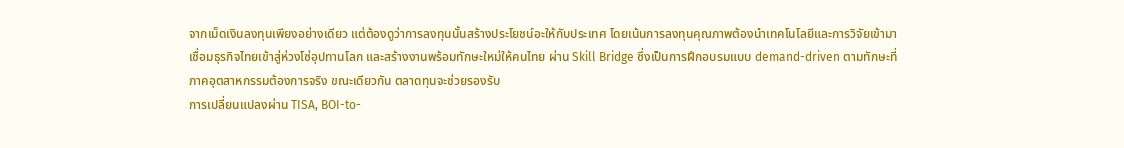จากเม็ดเงินลงทุนเพียงอย่างเดียว แต่ต้องดูว่าการลงทุนนั้นสร้างประโยชน์อะให้กับประเทศ โดยเน้นการลงทุนคุณภาพต้องนำเทคโนโลยีและการวิจัยเข้ามา เชื่อมธุรกิจไทยเข้าสู่ห่วงโซ่อุปทานโลก และสร้างงานพร้อมทักษะใหม่ให้คนไทย ผ่าน Skill Bridge ซึ่งเป็นการฝึกอบรมแบบ demand-driven ตามทักษะที่ภาคอุตสาหกรรมต้องการจริง ขณะเดียวกัน ตลาดทุนจะช่วยรองรับ
การเปลี่ยนแปลงผ่าน TISA, BOI-to-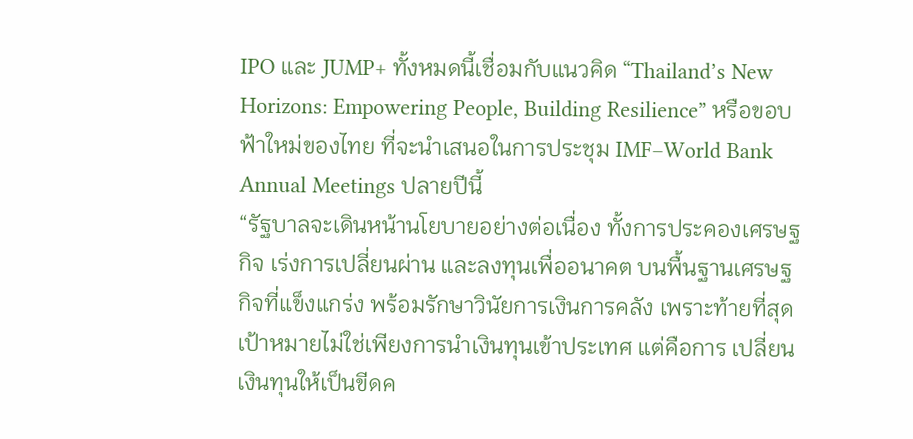IPO และ JUMP+ ทั้งหมดนี้เชื่อมกับแนวคิด “Thailand’s New Horizons: Empowering People, Building Resilience” หรือขอบฟ้าใหม่ของไทย ที่จะนำเสนอในการประชุม IMF–World Bank Annual Meetings ปลายปีนี้
“รัฐบาลจะเดินหน้านโยบายอย่างต่อเนื่อง ทั้งการประคองเศรษฐกิจ เร่งการเปลี่ยนผ่าน และลงทุนเพื่ออนาคต บนพื้นฐานเศรษฐกิจที่แข็งแกร่ง พร้อมรักษาวินัยการเงินการคลัง เพราะท้ายที่สุด เป้าหมายไม่ใช่เพียงการนำเงินทุนเข้าประเทศ แต่คือการ เปลี่ยนเงินทุนให้เป็นขีดค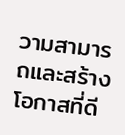วามสามารถและสร้างโอกาสที่ดี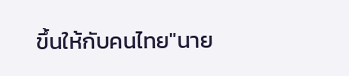ขึ้นให้กับคนไทย"นาย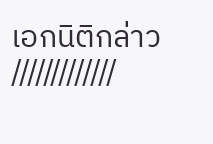เอกนิติกล่าว
/////////////